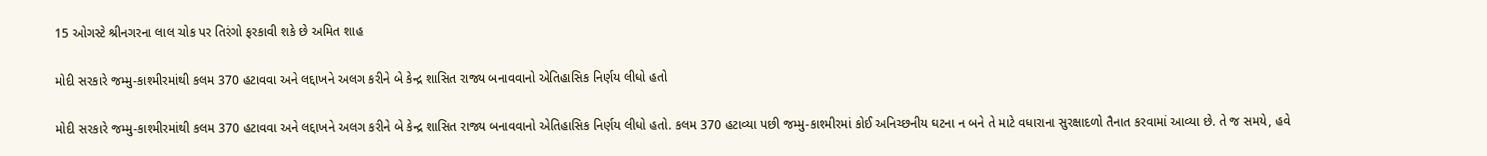15 ઓગસ્ટે શ્રીનગરના લાલ ચોક પર તિરંગો ફરકાવી શકે છે અમિત શાહ

મોદી સરકારે જમ્મુ-કાશ્મીરમાંથી કલમ 370 હટાવવા અને લદ્દાખને અલગ કરીને બે કેન્દ્ર શાસિત રાજ્ય બનાવવાનો એતિહાસિક નિર્ણય લીધો હતો

મોદી સરકારે જમ્મુ-કાશ્મીરમાંથી કલમ 370 હટાવવા અને લદ્દાખને અલગ કરીને બે કેન્દ્ર શાસિત રાજ્ય બનાવવાનો એતિહાસિક નિર્ણય લીધો હતો. કલમ 370 હટાવ્યા પછી જમ્મુ-કાશ્મીરમાં કોઈ અનિચ્છનીય ઘટના ન બને તે માટે વધારાના સુરક્ષાદળો તૈનાત કરવામાં આવ્યા છે. તે જ સમયે, હવે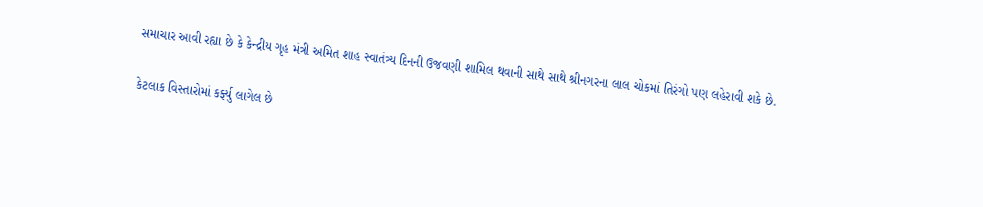સમાચાર આવી રહ્યા છે કે કેન્દ્રીય ગૃહ મંત્રી અમિત શાહ સ્વાતંત્ર્ય દિનની ઉજવણી શામિલ થવાની સાથે સાથે શ્રીનગરના લાલ ચોકમાં તિરંગો પણ લહેરાવી શકે છે.

કેટલાક વિસ્તારોમાં કર્ફ્યુ લાગેલ છે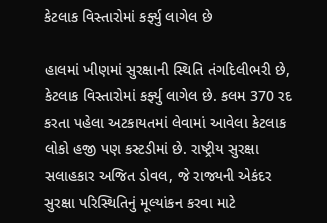કેટલાક વિસ્તારોમાં કર્ફ્યુ લાગેલ છે

હાલમાં ખીણમાં સુરક્ષાની સ્થિતિ તંગદિલીભરી છે, કેટલાક વિસ્તારોમાં કર્ફ્યુ લાગેલ છે. કલમ 370 રદ કરતા પહેલા અટકાયતમાં લેવામાં આવેલા કેટલાક લોકો હજી પણ કસ્ટડીમાં છે. રાષ્ટ્રીય સુરક્ષા સલાહકાર અજિત ડોવલ, જે રાજ્યની એકંદર સુરક્ષા પરિસ્થિતિનું મૂલ્યાંકન કરવા માટે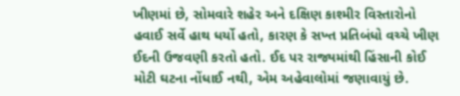ખીણમાં છે, સોમવારે શહેર અને દક્ષિણ કાશ્મીર વિસ્તારોનો હવાઈ સર્વે હાથ ધર્યો હતો, કારણ કે સખ્ત પ્રતિબંધો વચ્ચે ખીણ ઈદની ઉજવણી કરતો હતો. ઈદ પર રાજ્યમાંથી હિંસાની કોઈ મોટી ઘટના નોંધાઈ નથી, એમ અહેવાલોમાં જણાવાયું છે.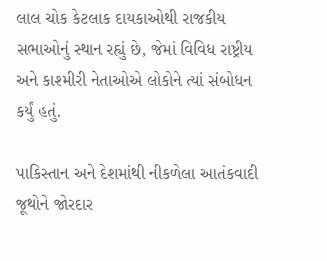લાલ ચોક કેટલાક દાયકાઓથી રાજકીય સભાઓનું સ્થાન રહ્યું છે, જેમાં વિવિધ રાષ્ટ્રીય અને કાશ્મીરી નેતાઓએ લોકોને ત્યાં સંબોધન કર્યું હતું.

પાકિસ્તાન અને દેશમાંથી નીકળેલા આતંકવાદી જૂથોને જોરદાર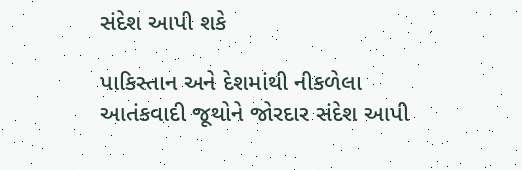સંદેશ આપી શકે

પાકિસ્તાન અને દેશમાંથી નીકળેલા આતંકવાદી જૂથોને જોરદાર સંદેશ આપી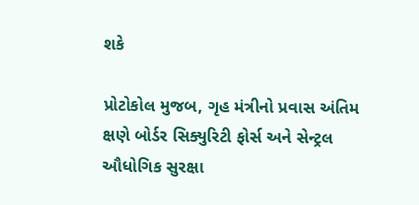શકે

પ્રોટોકોલ મુજબ, ગૃહ મંત્રીનો પ્રવાસ અંતિમ ક્ષણે બોર્ડર સિક્યુરિટી ફોર્સ અને સેન્ટ્રલ ઔધોગિક સુરક્ષા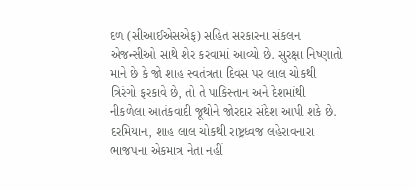દળ (સીઆઈએસએફ) સહિત સરકારના સંકલન એજન્સીઓ સાથે શેર કરવામાં આવ્યો છે. સુરક્ષા નિષ્ણાતો માને છે કે જો શાહ સ્વતંત્રતા દિવસ પર લાલ ચોકથી ત્રિરંગો ફરકાવે છે, તો તે પાકિસ્તાન અને દેશમાંથી નીકળેલા આતંકવાદી જૂથોને જોરદાર સંદેશ આપી શકે છે. દરમિયાન, શાહ લાલ ચોકથી રાષ્ટ્રધ્વજ લહેરાવનારા ભાજપના એકમાત્ર નેતા નહીં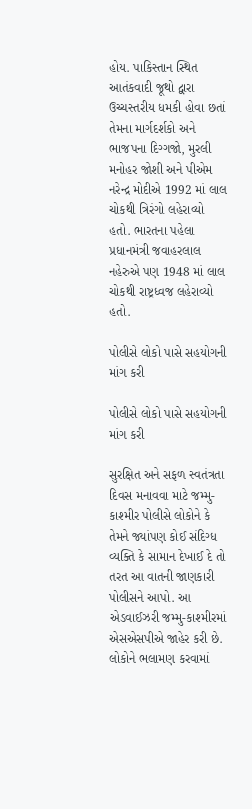હોય. પાકિસ્તાન સ્થિત આતંકવાદી જૂથો દ્વારા ઉચ્ચસ્તરીય ધમકી હોવા છતાં તેમના માર્ગદર્શકો અને ભાજપના દિગ્ગજો, મુરલી મનોહર જોશી અને પીએમ નરેન્દ્ર મોદીએ 1992 માં લાલ ચોકથી ત્રિરંગો લહેરાવ્યો હતો. ભારતના પહેલા પ્રધાનમંત્રી જવાહરલાલ નહેરુએ પણ 1948 માં લાલ ચોકથી રાષ્ટ્રધ્વજ લહેરાવ્યો હતો.

પોલીસે લોકો પાસે સહયોગની માંગ કરી

પોલીસે લોકો પાસે સહયોગની માંગ કરી

સુરક્ષિત અને સફળ સ્વતંત્રતા દિવસ મનાવવા માટે જમ્મુ-કાશ્મીર પોલીસે લોકોને કે તેમને જ્યાંપણ કોઈ સંદિગ્ધ વ્યક્તિ કે સામાન દેખાઈ દે તો તરત આ વાતની જાણકારી પોલીસને આપો. આ એડવાઈઝરી જમ્મુ-કાશ્મીરમાં એસએસપીએ જાહેર કરી છે. લોકોને ભલામણ કરવામાં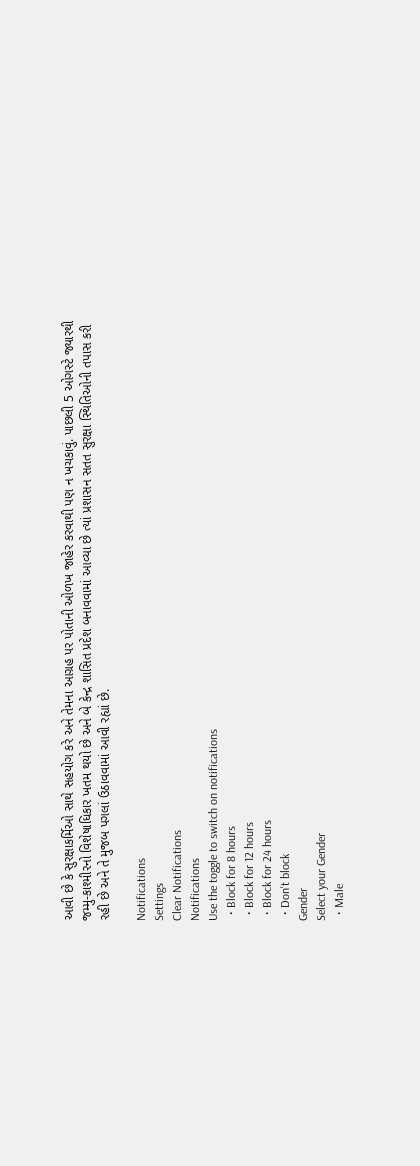આવી છે કે સુરક્ષાકર્મિઓ સાથે સહયોગ કરે અને તેમના આગ્રહ પર પોતાની ઓળખ જાહેર કરવાથી પણ ન ખચકાવું. પાછલી 5 ઓગસ્ટે જ્યારથી જમ્મુ-કાશ્મીરનો વિશેષાધિકાર ખતમ થયો છે અને બે કેન્દ્ર શાસિત પ્રદેશ બનાવવામાં આવ્યા છે ત્યાં પ્રશાસન સતત સુરક્ષા સ્થિતિઓની તપાસ કરી રહી છે અને તે મુજબ પગલાં ઉઠાવવામાં આવી રહ્યાં છે.

Notifications
Settings
Clear Notifications
Notifications
Use the toggle to switch on notifications
  • Block for 8 hours
  • Block for 12 hours
  • Block for 24 hours
  • Don't block
Gender
Select your Gender
  • Male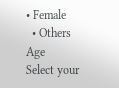• Female
  • Others
Age
Select your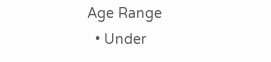Age Range
  • Under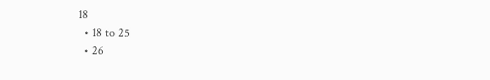18
  • 18 to 25
  • 26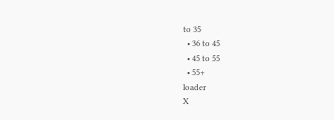to 35
  • 36 to 45
  • 45 to 55
  • 55+
loader
X